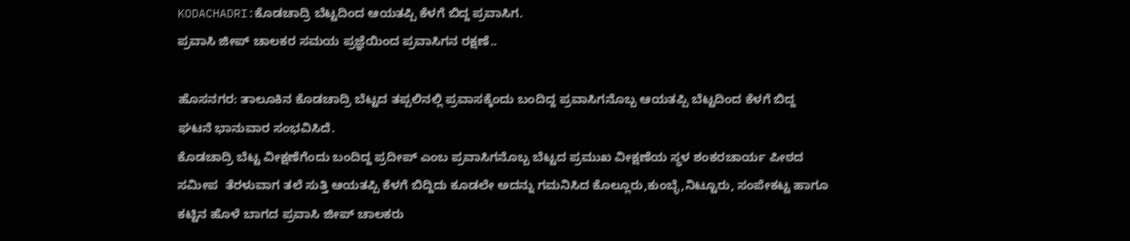KODACHADRI:ಕೊಡಚಾದ್ರಿ ಬೆಟ್ಟದಿಂದ ಆಯತಪ್ಪಿ ಕೆಳಗೆ ಬಿದ್ದ ಪ್ರವಾಸಿಗ.
ಪ್ರವಾಸಿ ಜೀಪ್ ಚಾಲಕರ ಸಮಯ ಪ್ರಜ್ಞೆಯಿಂದ ಪ್ರವಾಸಿಗನ ರಕ್ಷಣೆ..

ಹೊಸನಗರ: ತಾಲೂಕಿನ ಕೊಡಚಾದ್ರಿ ಬೆಟ್ಟದ ತಪ್ಪಲಿನಲ್ಲಿ ಪ್ರವಾಸಕ್ಕೆಂದು ಬಂದಿದ್ದ ಪ್ರವಾಸಿಗನೊಬ್ಬ ಆಯತಪ್ಪಿ ಬೆಟ್ಟದಿಂದ ಕೆಳಗೆ ಬಿದ್ದ ಘಟನೆ ಭಾನುವಾರ ಸಂಭವಿಸಿದೆ.
ಕೊಡಚಾದ್ರಿ ಬೆಟ್ಟ ವೀಕ್ಷಣೆಗೆಂದು ಬಂದಿದ್ದ ಪ್ರದೀಪ್ ಎಂಬ ಪ್ರವಾಸಿಗನೊಬ್ಬ ಬೆಟ್ಟದ ಪ್ರಮುಖ ವೀಕ್ಷಣೆಯ ಸ್ಥಳ ಶಂಕರಚಾರ್ಯ ಪೀಠದ ಸಮೀಪ  ತೆರಳುವಾಗ ತಲೆ ಸುತ್ತಿ ಆಯತಪ್ಪಿ ಕೆಳಗೆ ಬಿದ್ದಿದು ಕೂಡಲೇ ಅದನ್ನು ಗಮನಿಸಿದ ಕೊಲ್ಲೂರು,ಕುಂಬ್ಳೆ,ನಿಟ್ಟೂರು, ಸಂಪೇಕಟ್ಟ ಹಾಗೂ ಕಟ್ಟಿನ ಹೊಳೆ ಬಾಗದ ಪ್ರವಾಸಿ ಜೀಪ್ ಚಾಲಕರು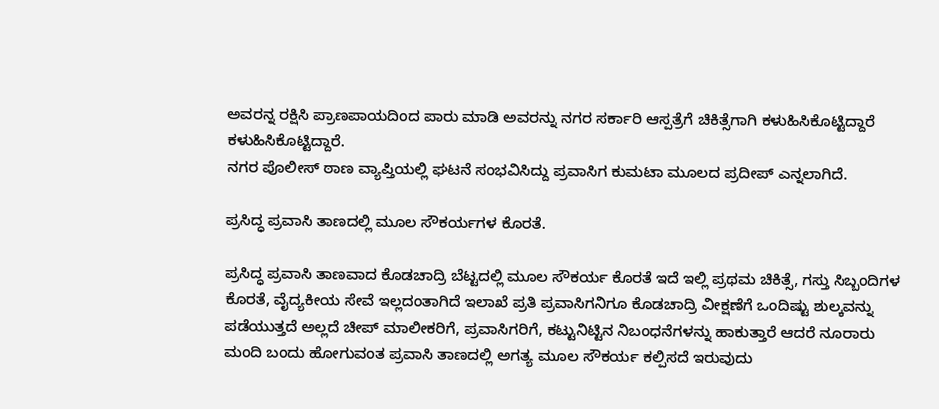ಅವರನ್ನ ರಕ್ಷಿಸಿ ಪ್ರಾಣಪಾಯದಿಂದ ಪಾರು ಮಾಡಿ ಅವರನ್ನು ನಗರ ಸರ್ಕಾರಿ ಆಸ್ಪತ್ರೆಗೆ ಚಿಕಿತ್ಸೆಗಾಗಿ ಕಳುಹಿಸಿಕೊಟ್ಟಿದ್ದಾರೆ ಕಳುಹಿಸಿಕೊಟ್ಟಿದ್ದಾರೆ.
ನಗರ ಪೊಲೀಸ್ ಠಾಣ ವ್ಯಾಪ್ತಿಯಲ್ಲಿ ಘಟನೆ ಸಂಭವಿಸಿದ್ದು ಪ್ರವಾಸಿಗ ಕುಮಟಾ ಮೂಲದ ಪ್ರದೀಪ್ ಎನ್ನಲಾಗಿದೆ.

ಪ್ರಸಿದ್ಧ ಪ್ರವಾಸಿ ತಾಣದಲ್ಲಿ ಮೂಲ ಸೌಕರ್ಯಗಳ ಕೊರತೆ.

ಪ್ರಸಿದ್ಧ ಪ್ರವಾಸಿ ತಾಣವಾದ ಕೊಡಚಾದ್ರಿ ಬೆಟ್ಟದಲ್ಲಿ ಮೂಲ ಸೌಕರ್ಯ ಕೊರತೆ ಇದೆ ಇಲ್ಲಿ ಪ್ರಥಮ ಚಿಕಿತ್ಸೆ, ಗಸ್ತು ಸಿಬ್ಬಂದಿಗಳ ಕೊರತೆ, ವೈದ್ಯಕೀಯ ಸೇವೆ ಇಲ್ಲದಂತಾಗಿದೆ ಇಲಾಖೆ ಪ್ರತಿ ಪ್ರವಾಸಿಗನಿಗೂ ಕೊಡಚಾದ್ರಿ ವೀಕ್ಷಣೆಗೆ ಒಂದಿಷ್ಟು ಶುಲ್ಕವನ್ನು ಪಡೆಯುತ್ತದೆ ಅಲ್ಲದೆ ಚೀಪ್ ಮಾಲೀಕರಿಗೆ, ಪ್ರವಾಸಿಗರಿಗೆ, ಕಟ್ಟುನಿಟ್ಟಿನ ನಿಬಂಧನೆಗಳನ್ನು ಹಾಕುತ್ತಾರೆ ಆದರೆ ನೂರಾರು ಮಂದಿ ಬಂದು ಹೋಗುವಂತ ಪ್ರವಾಸಿ ತಾಣದಲ್ಲಿ ಅಗತ್ಯ ಮೂಲ ಸೌಕರ್ಯ ಕಲ್ಪಿಸದೆ ಇರುವುದು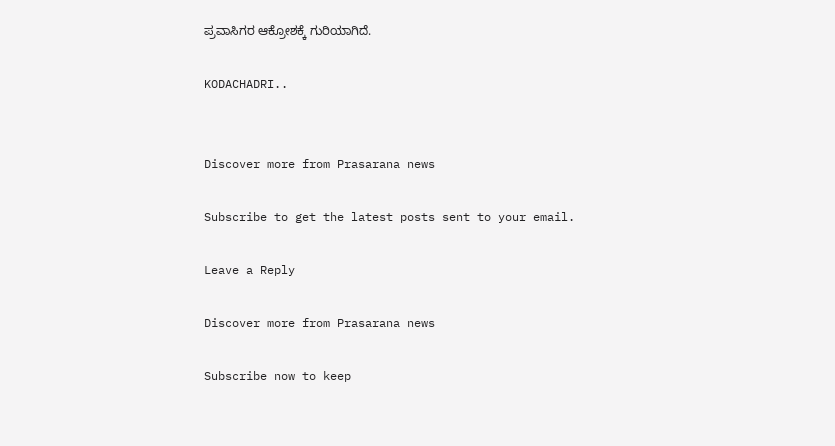ಪ್ರವಾಸಿಗರ ಆಕ್ರೋಶಕ್ಕೆ ಗುರಿಯಾಗಿದೆ.

KODACHADRI..


Discover more from Prasarana news

Subscribe to get the latest posts sent to your email.

Leave a Reply

Discover more from Prasarana news

Subscribe now to keep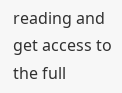reading and get access to the full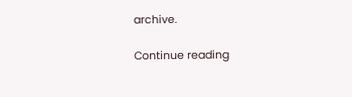archive.

Continue reading